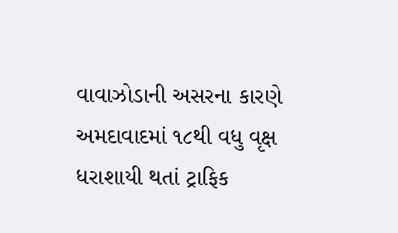વાવાઝોડાની અસરના કારણે અમદાવાદમાં ૧૮થી વધુ વૃક્ષ ધરાશાયી થતાં ટ્રાફિક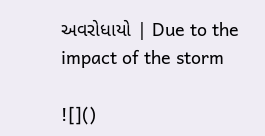અવરોધાયો | Due to the impact of the storm

![]()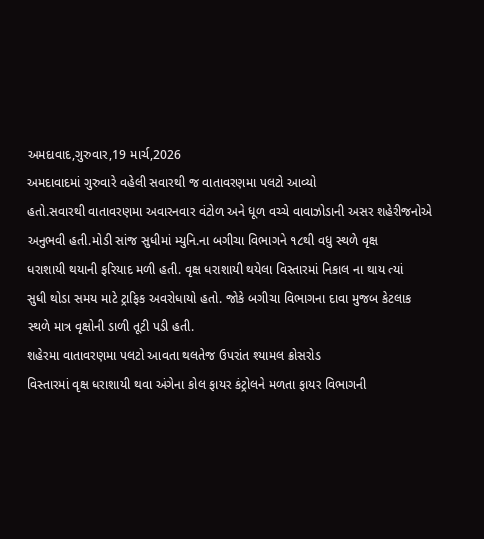અમદાવાદ,ગુરુવાર,19 માર્ચ,2026
અમદાવાદમાં ગુરુવારે વહેલી સવારથી જ વાતાવરણમા પલટો આવ્યો
હતો.સવારથી વાતાવરણમા અવારનવાર વંટોળ અને ધૂળ વચ્ચે વાવાઝોડાની અસર શહેરીજનોએ
અનુભવી હતી.મોડી સાંજ સુધીમાં મ્યુનિ.ના બગીચા વિભાગને ૧૮થી વધુ સ્થળે વૃક્ષ
ધરાશાયી થયાની ફરિયાદ મળી હતી. વૃક્ષ ધરાશાયી થયેલા વિસ્તારમાં નિકાલ ના થાય ત્યાં
સુધી થોડા સમય માટે ટ્રાફિક અવરોધાયો હતો. જોકે બગીચા વિભાગના દાવા મુજબ કેટલાક
સ્થળે માત્ર વૃક્ષોની ડાળી તૂટી પડી હતી.
શહેરમા વાતાવરણમા પલટો આવતા થલતેજ ઉપરાંત શ્યામલ ક્રોસરોડ
વિસ્તારમાં વૃક્ષ ધરાશાયી થવા અંગેના કોલ ફાયર કંટ્રોલને મળતા ફાયર વિભાગની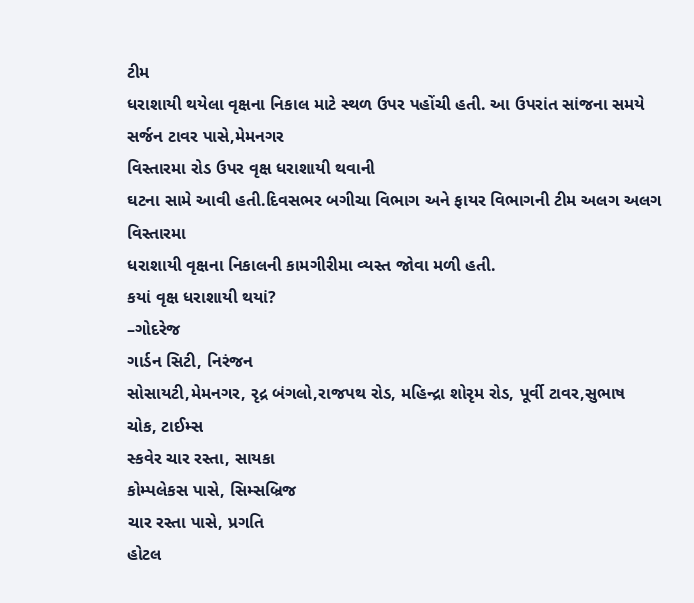ટીમ
ધરાશાયી થયેલા વૃક્ષના નિકાલ માટે સ્થળ ઉપર પહોંચી હતી. આ ઉપરાંત સાંજના સમયે
સર્જન ટાવર પાસે,મેમનગર
વિસ્તારમા રોડ ઉપર વૃક્ષ ધરાશાયી થવાની
ઘટના સામે આવી હતી.દિવસભર બગીચા વિભાગ અને ફાયર વિભાગની ટીમ અલગ અલગ વિસ્તારમા
ધરાશાયી વૃક્ષના નિકાલની કામગીરીમા વ્યસ્ત જોવા મળી હતી.
કયાં વૃક્ષ ધરાશાયી થયાં?
–ગોદરેજ
ગાર્ડન સિટી, નિરંજન
સોસાયટી,મેમનગર, રૃદ્ર બંગલો,રાજપથ રોડ, મહિન્દ્રા શોરૃમ રોડ, પૂર્વી ટાવર,સુભાષ
ચોક, ટાઈમ્સ
સ્કવેર ચાર રસ્તા, સાયકા
કોમ્પલેકસ પાસે, સિમ્સબ્રિજ
ચાર રસ્તા પાસે, પ્રગતિ
હોટલ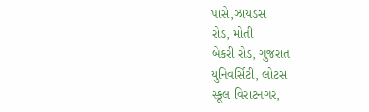પાસે,ઝાયડસ
રોડ, મોતી
બેકરી રોડ, ગુજરાત
યુનિવર્સિટી, લોટસ
સ્કૂલ વિરાટનગર,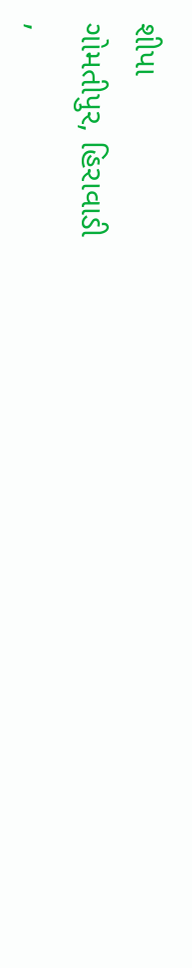શીપા
ગોમતીપુર, હિરાવાડી
,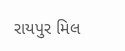રાયપુર મિલ